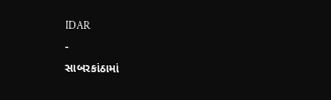IDAR
-
સાબરકાંઠામાં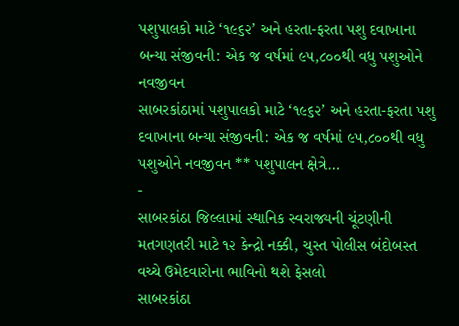પશુપાલકો માટે ‘૧૯૬૨’ અને હરતા-ફરતા પશુ દવાખાના બન્યા સંજીવની: એક જ વર્ષમાં ૯૫,૮૦૦થી વધુ પશુઓને નવજીવન
સાબરકાંઠામાં પશુપાલકો માટે ‘૧૯૬૨’ અને હરતા-ફરતા પશુ દવાખાના બન્યા સંજીવની: એક જ વર્ષમાં ૯૫,૮૦૦થી વધુ પશુઓને નવજીવન ** પશુપાલન ક્ષેત્રે…
-
સાબરકાંઠા જિલ્લામાં સ્થાનિક સ્વરાજ્યની ચૂંટણીની મતગણતરી માટે ૧૨ કેન્દ્રો નક્કી, ચુસ્ત પોલીસ બંદોબસ્ત વચ્ચે ઉમેદવારોના ભાવિનો થશે ફેસલો
સાબરકાંઠા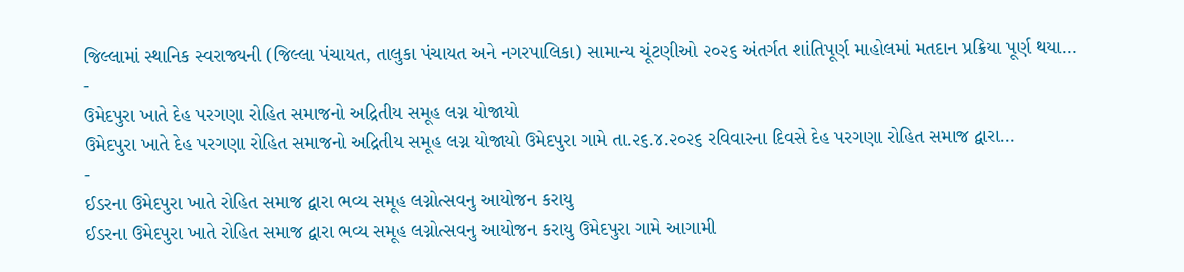જિલ્લામાં સ્થાનિક સ્વરાજ્યની (જિલ્લા પંચાયત, તાલુકા પંચાયત અને નગરપાલિકા) સામાન્ય ચૂંટણીઓ ૨૦૨૬ અંતર્ગત શાંતિપૂર્ણ માહોલમાં મતદાન પ્રક્રિયા પૂર્ણ થયા…
-
ઉમેદપુરા ખાતે દેહ પરગણા રોહિત સમાજનો અદ્રિતીય સમૂહ લગ્ન યોજાયો
ઉમેદપુરા ખાતે દેહ પરગણા રોહિત સમાજનો અદ્રિતીય સમૂહ લગ્ન યોજાયો ઉમેદપુરા ગામે તા.૨૬.૪.૨૦૨૬ રવિવારના દિવસે દેહ પરગણા રોહિત સમાજ દ્વારા…
-
ઈડરના ઉમેદપુરા ખાતે રોહિત સમાજ દ્વારા ભવ્ય સમૂહ લગ્નોત્સવનુ આયોજન કરાયુ
ઈડરના ઉમેદપુરા ખાતે રોહિત સમાજ દ્વારા ભવ્ય સમૂહ લગ્નોત્સવનુ આયોજન કરાયુ ઉમેદપુરા ગામે આગામી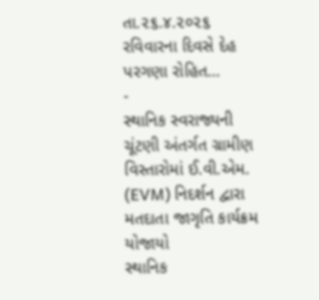તા.૨૬.૪.૨૦૨૬ રવિવારના દિવસે દેહ પરગણા રોહિત…
-
સ્થાનિક સ્વરાજ્યની ચૂંટણી અંતર્ગત ગ્રામીણ વિસ્તારોમાં ઈ.વી.એમ. (EVM) નિદર્શન દ્વારા મતદાતા જાગૃતિ કાર્યક્રમ યોજાયો
સ્થાનિક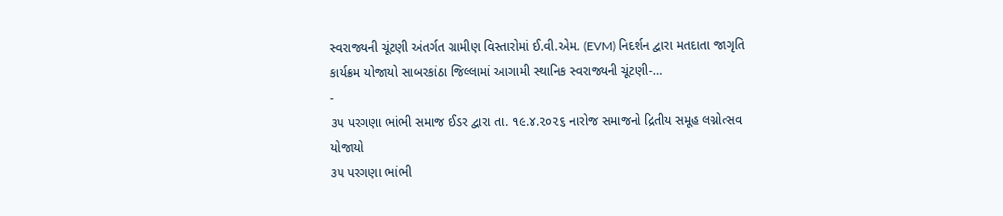સ્વરાજ્યની ચૂંટણી અંતર્ગત ગ્રામીણ વિસ્તારોમાં ઈ.વી.એમ. (EVM) નિદર્શન દ્વારા મતદાતા જાગૃતિ કાર્યક્રમ યોજાયો સાબરકાંઠા જિલ્લામાં આગામી સ્થાનિક સ્વરાજ્યની ચૂંટણી-…
-
૩૫ પરગણા ભાંભી સમાજ ઈડર દ્વારા તા. ૧૯.૪.૨૦૨૬ નારોજ સમાજનો દ્રિતીય સમૂહ લગ્નોત્સવ યોજાયો
૩૫ પરગણા ભાંભી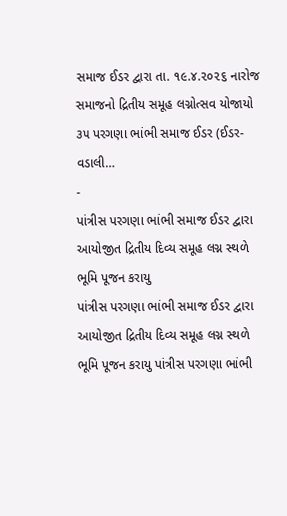સમાજ ઈડર દ્વારા તા. ૧૯.૪.૨૦૨૬ નારોજ સમાજનો દ્રિતીય સમૂહ લગ્નોત્સવ યોજાયો ૩૫ પરગણા ભાંભી સમાજ ઈડર (ઈડર-વડાલી…
-
પાંત્રીસ પરગણા ભાંભી સમાજ ઈડર દ્વારા આયોજીત દ્રિતીય દિવ્ય સમૂહ લગ્ન સ્થળે ભૂમિ પૂજન કરાયુ
પાંત્રીસ પરગણા ભાંભી સમાજ ઈડર દ્વારા આયોજીત દ્રિતીય દિવ્ય સમૂહ લગ્ન સ્થળે ભૂમિ પૂજન કરાયુ પાંત્રીસ પરગણા ભાંભી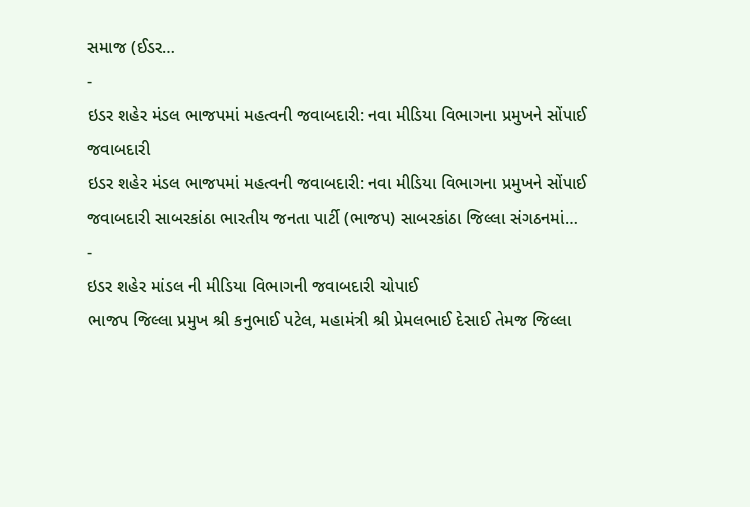સમાજ (ઈડર…
-
ઇડર શહેર મંડલ ભાજપમાં મહત્વની જવાબદારી: નવા મીડિયા વિભાગના પ્રમુખને સોંપાઈ જવાબદારી
ઇડર શહેર મંડલ ભાજપમાં મહત્વની જવાબદારી: નવા મીડિયા વિભાગના પ્રમુખને સોંપાઈ જવાબદારી સાબરકાંઠા ભારતીય જનતા પાર્ટી (ભાજપ) સાબરકાંઠા જિલ્લા સંગઠનમાં…
-
ઇડર શહેર માંડલ ની મીડિયા વિભાગની જવાબદારી ચોપાઈ
ભાજપ જિલ્લા પ્રમુખ શ્રી કનુભાઈ પટેલ, મહામંત્રી શ્રી પ્રેમલભાઈ દેસાઈ તેમજ જિલ્લા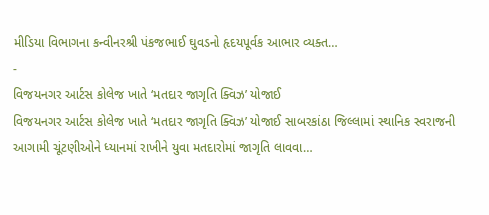મીડિયા વિભાગના કન્વીનરશ્રી પંકજભાઈ ઘુવડનો હૃદયપૂર્વક આભાર વ્યક્ત…
-
વિજયનગર આર્ટસ કોલેજ ખાતે ‘મતદાર જાગૃતિ ક્વિઝ’ યોજાઈ
વિજયનગર આર્ટસ કોલેજ ખાતે ‘મતદાર જાગૃતિ ક્વિઝ’ યોજાઈ સાબરકાંઠા જિલ્લામાં સ્થાનિક સ્વરાજની આગામી ચૂંટણીઓને ધ્યાનમાં રાખીને યુવા મતદારોમાં જાગૃતિ લાવવા…